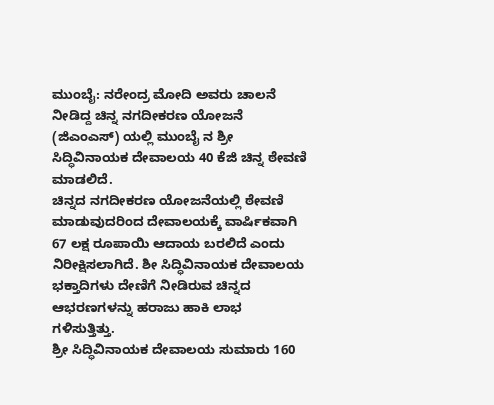ಮುಂಬೈ: ನರೇಂದ್ರ ಮೋದಿ ಅವರು ಚಾಲನೆ ನೀಡಿದ್ದ ಚಿನ್ನ ನಗದೀಕರಣ ಯೋಜನೆ (ಜಿಎಂಎಸ್) ಯಲ್ಲಿ ಮುಂಬೈ ನ ಶ್ರೀ ಸಿದ್ಧಿವಿನಾಯಕ ದೇವಾಲಯ 40 ಕೆಜಿ ಚಿನ್ನ ಠೇವಣಿ ಮಾಡಲಿದೆ.
ಚಿನ್ನದ ನಗದೀಕರಣ ಯೋಜನೆಯಲ್ಲಿ ಠೇವಣಿ ಮಾಡುವುದರಿಂದ ದೇವಾಲಯಕ್ಕೆ ವಾರ್ಷಿಕವಾಗಿ 67 ಲಕ್ಷ ರೂಪಾಯಿ ಆದಾಯ ಬರಲಿದೆ ಎಂದು ನಿರೀಕ್ಷಿಸಲಾಗಿದೆ. ಶೀ ಸಿದ್ಧಿವಿನಾಯಕ ದೇವಾಲಯ ಭಕ್ತಾದಿಗಳು ದೇಣಿಗೆ ನೀಡಿರುವ ಚಿನ್ನದ ಆಭರಣಗಳನ್ನು ಹರಾಜು ಹಾಕಿ ಲಾಭ ಗಳಿಸುತ್ತಿತ್ತು.
ಶ್ರೀ ಸಿದ್ಧಿವಿನಾಯಕ ದೇವಾಲಯ ಸುಮಾರು 160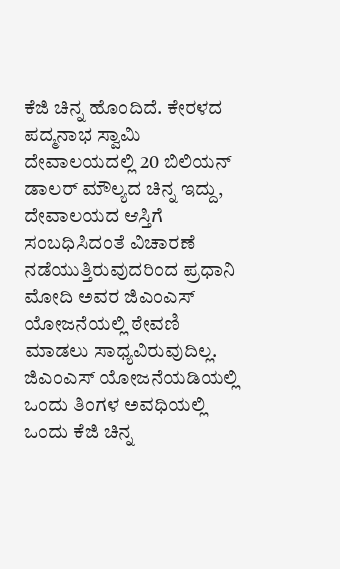ಕೆಜಿ ಚಿನ್ನ ಹೊಂದಿದೆ. ಕೇರಳದ ಪದ್ಮನಾಭ ಸ್ವಾಮಿ ದೇವಾಲಯದಲ್ಲಿ 20 ಬಿಲಿಯನ್ ಡಾಲರ್ ಮೌಲ್ಯದ ಚಿನ್ನ ಇದ್ದು, ದೇವಾಲಯದ ಆಸ್ತಿಗೆ ಸಂಬಧಿಸಿದಂತೆ ವಿಚಾರಣೆ ನಡೆಯುತ್ತಿರುವುದರಿಂದ ಪ್ರಧಾನಿ ಮೋದಿ ಅವರ ಜಿಎಂಎಸ್ ಯೋಜನೆಯಲ್ಲಿ ಠೇವಣಿ ಮಾಡಲು ಸಾಧ್ಯವಿರುವುದಿಲ್ಲ. ಜಿಎಂಎಸ್ ಯೋಜನೆಯಡಿಯಲ್ಲಿ ಒಂದು ತಿಂಗಳ ಅವಧಿಯಲ್ಲಿ ಒಂದು ಕೆಜಿ ಚಿನ್ನ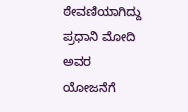ಠೇವಣಿಯಾಗಿದ್ದು ಪ್ರಧಾನಿ ಮೋದಿ ಅವರ ಯೋಜನೆಗೆ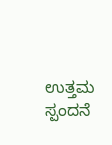ಉತ್ತಮ ಸ್ಪಂದನೆ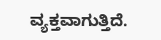ವ್ಯಕ್ತವಾಗುತ್ತಿದೆ.